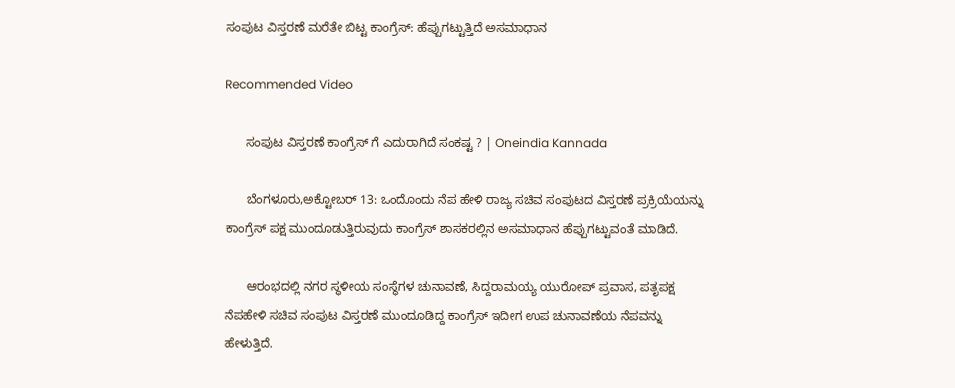ಸಂಪುಟ ವಿಸ್ತರಣೆ ಮರೆತೇ ಬಿಟ್ಟ ಕಾಂಗ್ರೆಸ್: ಹೆಪ್ಪುಗಟ್ಟುತ್ತಿದೆ ಅಸಮಾಧಾನ

Recommended Video

      ಸಂಪುಟ ವಿಸ್ತರಣೆ ಕಾಂಗ್ರೆಸ್ ಗೆ ಎದುರಾಗಿದೆ ಸಂಕಷ್ಟ ? | Oneindia Kannada

      ಬೆಂಗಳೂರು,ಅಕ್ಟೋಬರ್ 13: ಒಂದೊಂದು ನೆಪ ಹೇಳಿ ರಾಜ್ಯ ಸಚಿವ ಸಂಪುಟದ ವಿಸ್ತರಣೆ ಪ್ರಕ್ರಿಯೆಯನ್ನು ಕಾಂಗ್ರೆಸ್ ಪಕ್ಷ ಮುಂದೂಡುತ್ತಿರುವುದು ಕಾಂಗ್ರೆಸ್ ಶಾಸಕರಲ್ಲಿನ ಅಸಮಾಧಾನ ಹೆಪ್ಪುಗಟ್ಟುವಂತೆ ಮಾಡಿದೆ.

      ಆರಂಭದಲ್ಲಿ ನಗರ ಸ್ಥಳೀಯ ಸಂಸ್ಥೆಗಳ ಚುನಾವಣೆ, ಸಿದ್ದರಾಮಯ್ಯ ಯುರೋಪ್ ಪ್ರವಾಸ, ಪತೃಪಕ್ಷ ನೆಪಹೇಳಿ ಸಚಿವ ಸಂಪುಟ ವಿಸ್ತರಣೆ ಮುಂದೂಡಿದ್ದ ಕಾಂಗ್ರೆಸ್ ಇದೀಗ ಉಪ ಚುನಾವಣೆಯ ನೆಪವನ್ನು ಹೇಳುತ್ತಿದೆ.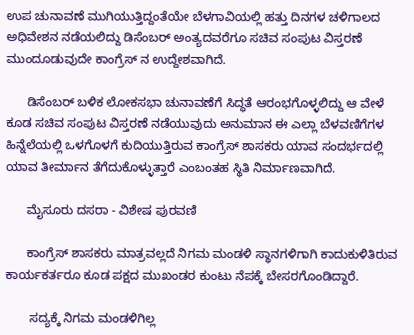ಉಪ ಚುನಾವಣೆ ಮುಗಿಯುತ್ತಿದ್ದಂತೆಯೇ ಬೆಳಗಾವಿಯಲ್ಲಿ ಹತ್ತು ದಿನಗಳ ಚಳಿಗಾಲದ ಅಧಿವೇಶನ ನಡೆಯಲಿದ್ದು ಡಿಸೆಂಬರ್ ಅಂತ್ಯದವರೆಗೂ ಸಚಿವ ಸಂಪುಟ ವಿಸ್ತರಣೆ ಮುಂದೂಡುವುದೇ ಕಾಂಗ್ರೆಸ್ ನ ಉದ್ದೇಶವಾಗಿದೆ.

      ಡಿಸೆಂಬರ್ ಬಳಿಕ ಲೋಕಸಭಾ ಚುನಾವಣೆಗೆ ಸಿದ್ಧತೆ ಆರಂಭಗೊಳ್ಳಲಿದ್ದು ಆ ವೇಳೆ ಕೂಡ ಸಚಿವ ಸಂಪುಟ ವಿಸ್ತರಣೆ ನಡೆಯುವುದು ಅನುಮಾನ ಈ ಎಲ್ಲಾ ಬೆಳವಣಿಗೆಗಳ ಹಿನ್ನೆಲೆಯಲ್ಲಿ ಒಳಗೊಳಗೆ ಕುದಿಯುತ್ತಿರುವ ಕಾಂಗ್ರೆಸ್ ಶಾಸಕರು ಯಾವ ಸಂದರ್ಭದಲ್ಲಿ ಯಾವ ತೀರ್ಮಾನ ತೆಗೆದುಕೊಳ್ಳುತ್ತಾರೆ ಎಂಬಂತಹ ಸ್ಥಿತಿ ನಿರ್ಮಾಣವಾಗಿದೆ.

      ಮೈಸೂರು ದಸರಾ - ವಿಶೇಷ ಪುರವಣಿ

      ಕಾಂಗ್ರೆಸ್ ಶಾಸಕರು ಮಾತ್ರವಲ್ಲದೆ ನಿಗಮ ಮಂಡಳಿ ಸ್ಥಾನಗಳಿಗಾಗಿ ಕಾದುಕುಳಿತಿರುವ ಕಾರ್ಯಕರ್ತರೂ ಕೂಡ ಪಕ್ಷದ ಮುಖಂಡರ ಕುಂಟು ನೆಪಕ್ಕೆ ಬೇಸರಗೊಂಡಿದ್ದಾರೆ.

       ಸದ್ಯಕ್ಕೆ ನಿಗಮ ಮಂಡಳಿಗಿಲ್ಲ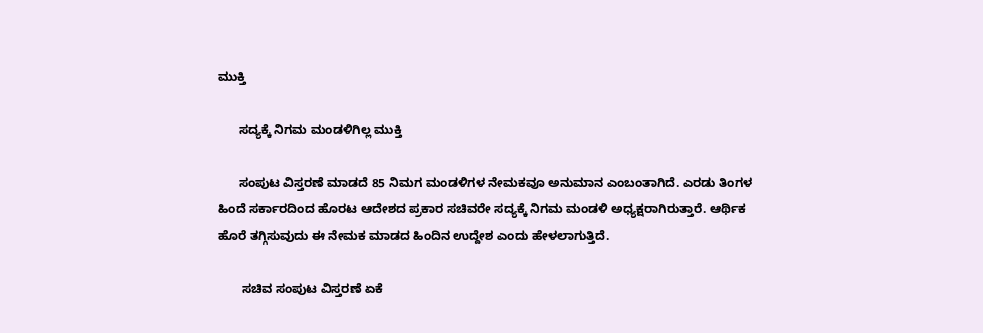ಮುಕ್ತಿ

      ಸದ್ಯಕ್ಕೆ ನಿಗಮ ಮಂಡಳಿಗಿಲ್ಲ ಮುಕ್ತಿ

      ಸಂಪುಟ ವಿಸ್ತರಣೆ ಮಾಡದೆ 85 ನಿಮಗ ಮಂಡಳಿಗಳ ನೇಮಕವೂ ಅನುಮಾನ ಎಂಬಂತಾಗಿದೆ. ಎರಡು ತಿಂಗಳ ಹಿಂದೆ ಸರ್ಕಾರದಿಂದ ಹೊರಟ ಆದೇಶದ ಪ್ರಕಾರ ಸಚಿವರೇ ಸದ್ಯಕ್ಕೆ ನಿಗಮ ಮಂಡಳಿ ಅಧ್ಯಕ್ಷರಾಗಿರುತ್ತಾರೆ. ಆರ್ಥಿಕ ಹೊರೆ ತಗ್ಗಿಸುವುದು ಈ ನೇಮಕ ಮಾಡದ ಹಿಂದಿನ ಉದ್ದೇಶ ಎಂದು ಹೇಳಲಾಗುತ್ತಿದೆ.

       ಸಚಿವ ಸಂಪುಟ ವಿಸ್ತರಣೆ ಏಕೆ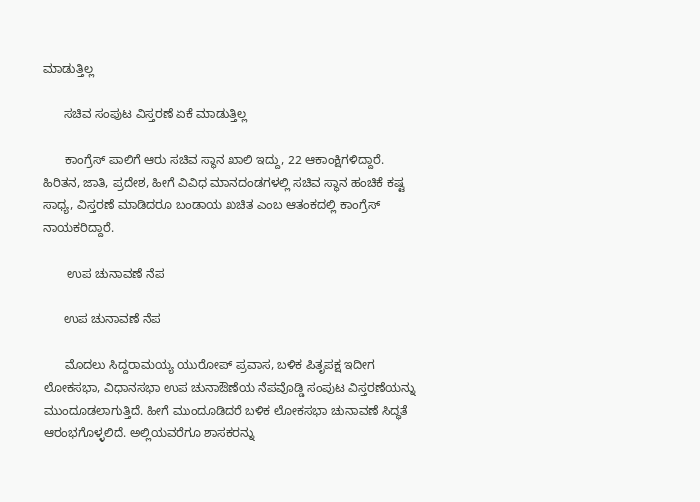ಮಾಡುತ್ತಿಲ್ಲ

      ಸಚಿವ ಸಂಪುಟ ವಿಸ್ತರಣೆ ಏಕೆ ಮಾಡುತ್ತಿಲ್ಲ

      ಕಾಂಗ್ರೆಸ್ ಪಾಲಿಗೆ ಆರು ಸಚಿವ ಸ್ಥಾನ ಖಾಲಿ ಇದ್ದು, 22 ಆಕಾಂಕ್ಷಿಗಳಿದ್ದಾರೆ. ಹಿರಿತನ, ಜಾತಿ, ಪ್ರದೇಶ, ಹೀಗೆ ವಿವಿಧ ಮಾನದಂಡಗಳಲ್ಲಿ ಸಚಿವ ಸ್ಥಾನ ಹಂಚಿಕೆ ಕಷ್ಟ ಸಾಧ್ಯ, ವಿಸ್ತರಣೆ ಮಾಡಿದರೂ ಬಂಡಾಯ ಖಚಿತ ಎಂಬ ಆತಂಕದಲ್ಲಿ ಕಾಂಗ್ರೆಸ್ ನಾಯಕರಿದ್ದಾರೆ.

       ಉಪ ಚುನಾವಣೆ ನೆಪ

      ಉಪ ಚುನಾವಣೆ ನೆಪ

      ಮೊದಲು ಸಿದ್ದರಾಮಯ್ಯ ಯುರೋಪ್ ಪ್ರವಾಸ, ಬಳಿಕ ಪಿತೃಪಕ್ಷ ಇದೀಗ ಲೋಕಸಭಾ, ವಿಧಾನಸಭಾ ಉಪ ಚುನಾಔಣೆಯ ನೆಪವೊಡ್ಡಿ ಸಂಪುಟ ವಿಸ್ತರಣೆಯನ್ನು ಮುಂದೂಡಲಾಗುತ್ತಿದೆ. ಹೀಗೆ ಮುಂದೂಡಿದರೆ ಬಳಿಕ ಲೋಕಸಭಾ ಚುನಾವಣೆ ಸಿದ್ಧತೆ ಆರಂಭಗೊಳ್ಳಲಿದೆ. ಅಲ್ಲಿಯವರೆಗೂ ಶಾಸಕರನ್ನು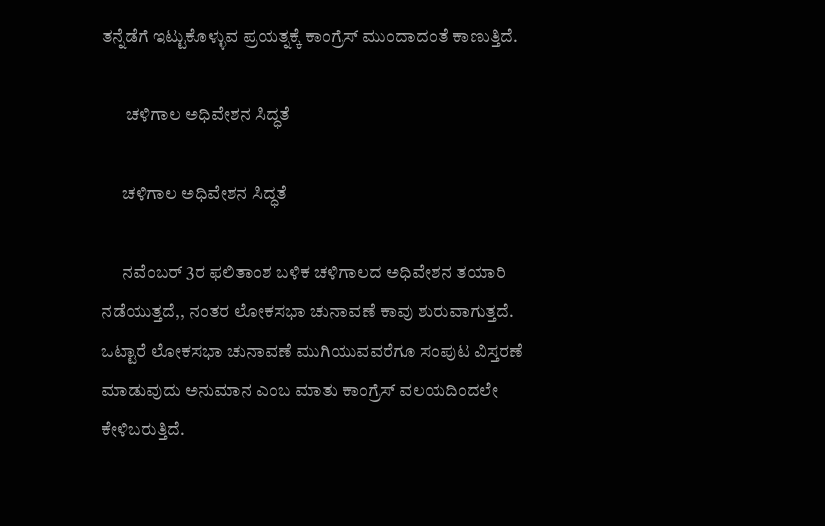ತನ್ನೆಡೆಗೆ ಇಟ್ಟುಕೊಳ್ಳುವ ಪ್ರಯತ್ನಕ್ಕೆ ಕಾಂಗ್ರೆಸ್ ಮುಂದಾದಂತೆ ಕಾಣುತ್ತಿದೆ.

       ಚಳಿಗಾಲ ಅಧಿವೇಶನ ಸಿದ್ಧತೆ

      ಚಳಿಗಾಲ ಅಧಿವೇಶನ ಸಿದ್ಧತೆ

      ನವೆಂಬರ್ 3ರ ಫಲಿತಾಂಶ ಬಳಿಕ ಚಳಿಗಾಲದ ಅಧಿವೇಶನ ತಯಾರಿ ನಡೆಯುತ್ತದೆ,, ನಂತರ ಲೋಕಸಭಾ ಚುನಾವಣೆ ಕಾವು ಶುರುವಾಗುತ್ತದೆ. ಒಟ್ಟಾರೆ ಲೋಕಸಭಾ ಚುನಾವಣೆ ಮುಗಿಯುವವರೆಗೂ ಸಂಪುಟ ವಿಸ್ತರಣೆ ಮಾಡುವುದು ಅನುಮಾನ ಎಂಬ ಮಾತು ಕಾಂಗ್ರೆಸ್ ವಲಯದಿಂದಲೇ ಕೇಳಿಬರುತ್ತಿದೆ.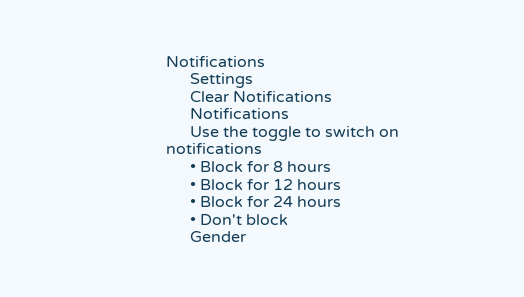Notifications
      Settings
      Clear Notifications
      Notifications
      Use the toggle to switch on notifications
      • Block for 8 hours
      • Block for 12 hours
      • Block for 24 hours
      • Don't block
      Gender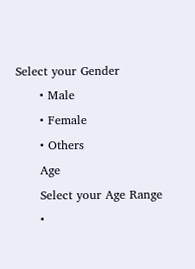Select your Gender
      • Male
      • Female
      • Others
      Age
      Select your Age Range
      •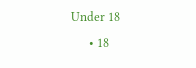Under 18
      • 18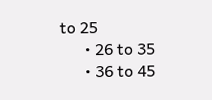to 25
      • 26 to 35
      • 36 to 45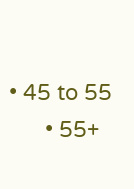• 45 to 55
      • 55+